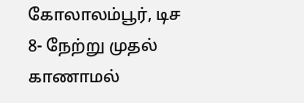கோலாலம்பூர், டிச 8- நேற்று முதல் காணாமல்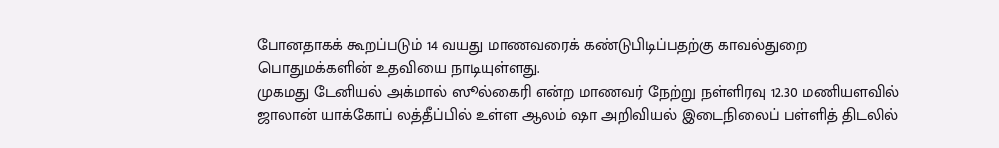போனதாகக் கூறப்படும் 14 வயது மாணவரைக் கண்டுபிடிப்பதற்கு காவல்துறை பொதுமக்களின் உதவியை நாடியுள்ளது.
முகமது டேனியல் அக்மால் ஸூல்கைரி என்ற மாணவர் நேற்று நள்ளிரவு 12.30 மணியளவில் ஜாலான் யாக்கோப் லத்தீப்பில் உள்ள ஆலம் ஷா அறிவியல் இடைநிலைப் பள்ளித் திடலில்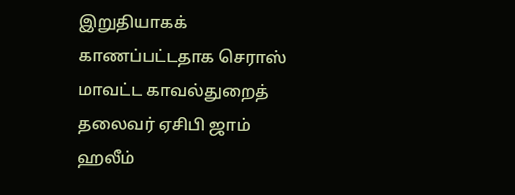இறுதியாகக் காணப்பட்டதாக செராஸ் மாவட்ட காவல்துறைத் தலைவர் ஏசிபி ஜாம் ஹலீம்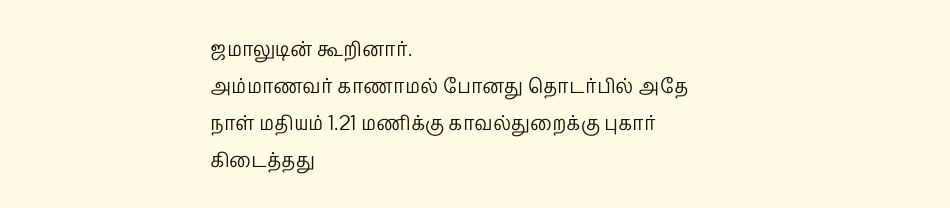ஜமாலுடின் கூறினார்.
அம்மாணவர் காணாமல் போனது தொடர்பில் அதே நாள் மதியம் 1.21 மணிக்கு காவல்துறைக்கு புகார் கிடைத்தது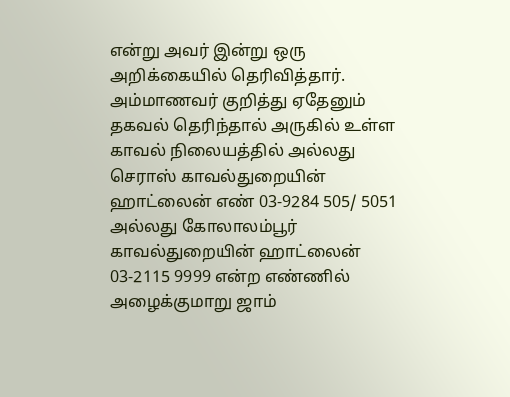என்று அவர் இன்று ஒரு அறிக்கையில் தெரிவித்தார்.
அம்மாணவர் குறித்து ஏதேனும் தகவல் தெரிந்தால் அருகில் உள்ள காவல் நிலையத்தில் அல்லது செராஸ் காவல்துறையின் ஹாட்லைன் எண் 03-9284 505/ 5051 அல்லது கோலாலம்பூர் காவல்துறையின் ஹாட்லைன் 03-2115 9999 என்ற எண்ணில் அழைக்குமாறு ஜாம்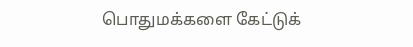பொதுமக்களை கேட்டுக்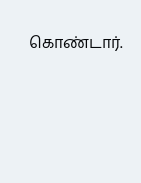கொண்டார்.